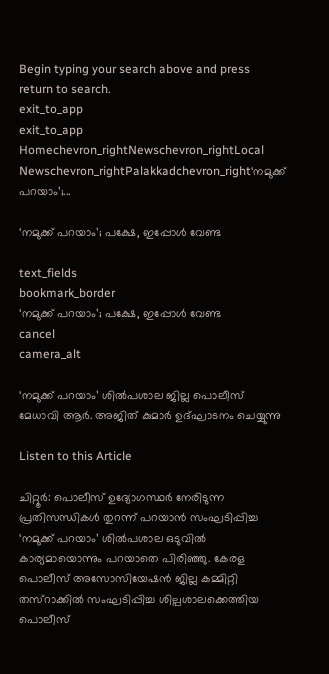Begin typing your search above and press return to search.
exit_to_app
exit_to_app
Homechevron_rightNewschevron_rightLocal Newschevron_rightPalakkadchevron_right‘നമുക്ക് പറയാം’;...

‘നമുക്ക് പറയാം’; പക്ഷേ, ഇപ്പോൾ വേണ്ട

text_fields
bookmark_border
‘നമുക്ക് പറയാം’; പക്ഷേ, ഇപ്പോൾ വേണ്ട
cancel
camera_alt

‘നമുക്ക് പറയാം’ ശിൽപശാല ജില്ല പൊലീസ് മേധാവി ആർ. അജിത് കുമാർ ഉദ്ഘാടനം ചെയ്യുന്നു

Listen to this Article

ചിറ്റൂർ: പൊലീസ് ഉദ്യോഗസ്ഥർ നേരിടുന്ന പ്രതിസന്ധികൾ തുറന്ന് പറയാൻ സംഘടിപ്പിച്ച ‘നമുക്ക് പറയാം’ ശിൽപശാല ഒടുവിൽ കാര്യമായൊന്നും പറയാതെ പിരിഞ്ഞു. കേരള പൊലീസ് അസോസിയേഷൻ ജില്ല കമ്മിറ്റി തസ്റാക്കിൽ സംഘടിപ്പിച്ച ശില്പശാലക്കെത്തിയ പൊലീസ്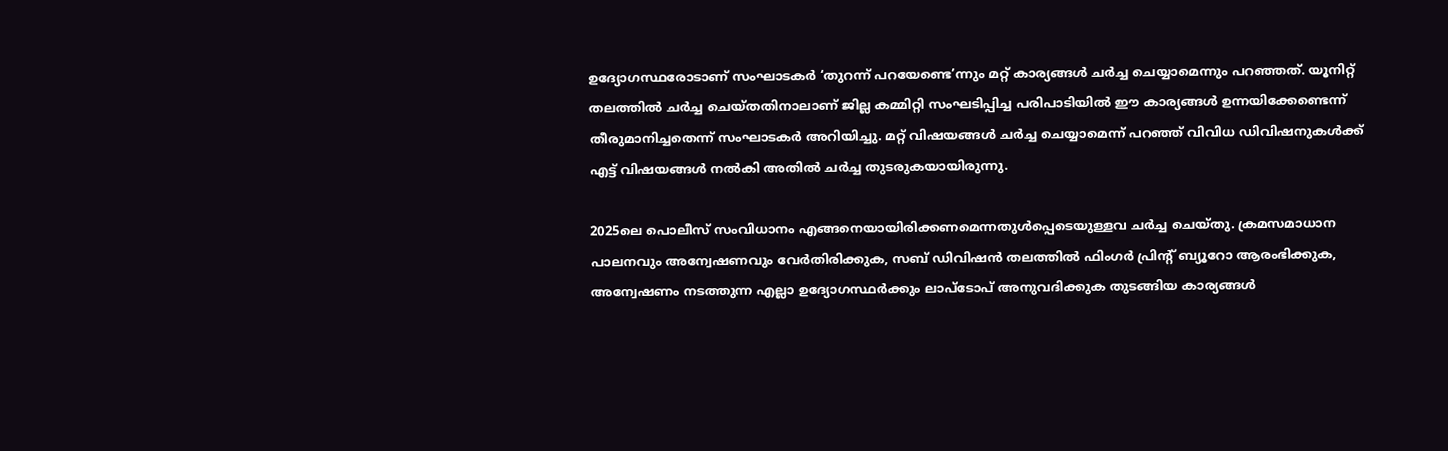ഉദ്യോഗസ്ഥരോടാണ് സംഘാടകർ ‘തുറന്ന് പറയേണ്ടെ’ന്നും മറ്റ് കാര്യങ്ങൾ ചർച്ച ചെയ്യാമെന്നും പറഞ്ഞത്. യൂനിറ്റ് തലത്തിൽ ചർച്ച ചെയ്തതിനാലാണ് ജില്ല കമ്മിറ്റി സംഘടിപ്പിച്ച പരിപാടിയിൽ ഈ കാര്യങ്ങൾ ഉന്നയിക്കേണ്ടെന്ന് തീരുമാനിച്ചതെന്ന് സംഘാടകർ അറിയിച്ചു. മറ്റ് വിഷയങ്ങൾ ചർച്ച ചെയ്യാമെന്ന് പറഞ്ഞ് വിവിധ ഡിവിഷനുകൾക്ക് എട്ട് വിഷയങ്ങൾ നൽകി അതിൽ ചർച്ച തുടരുകയായിരുന്നു.

2025ലെ പൊലീസ് സംവിധാനം എങ്ങനെയായിരിക്കണമെന്നതുൾപ്പെടെയുള്ളവ ചർച്ച ചെയ്തു. ക്രമസമാധാന പാലനവും അന്വേഷണവും വേർതിരിക്കുക, സബ് ഡിവിഷൻ തലത്തിൽ ഫിംഗർ പ്രിന്റ് ബ്യൂറോ ആരംഭിക്കുക, അന്വേഷണം നടത്തുന്ന എല്ലാ ഉദ്യോഗസ്ഥർക്കും ലാപ്ടോപ് അനുവദിക്കുക തുടങ്ങിയ കാര്യങ്ങൾ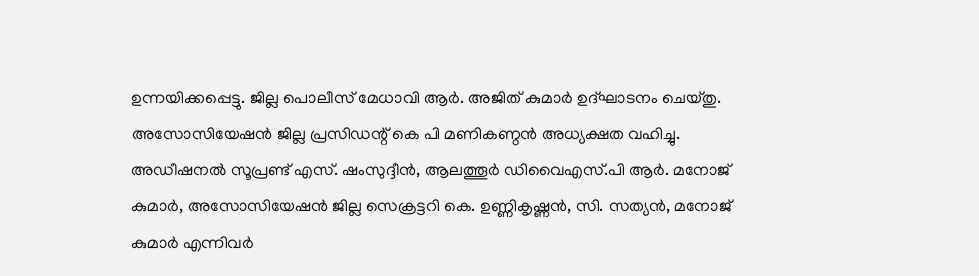ഉന്നയിക്കപ്പെട്ടു. ജില്ല പൊലീസ് മേധാവി ആർ. അജിത് കുമാർ ഉദ്ഘാടനം ചെയ്തു. അസോസിയേഷൻ ജില്ല പ്രസിഡന്റ് കെ പി മണികണ്ഠൻ അധ്യക്ഷത വഹിച്ചു. അഡീഷനൽ സൂപ്രണ്ട് എസ്. ഷംസുദ്ദീൻ, ആലത്തൂർ ഡിവൈഎസ്.പി ആർ. മനോജ് കുമാർ, അസോസിയേഷൻ ജില്ല സെക്രട്ടറി കെ. ഉണ്ണികൃഷ്ണൻ, സി. സത്യൻ, മനോജ് കുമാർ എന്നിവർ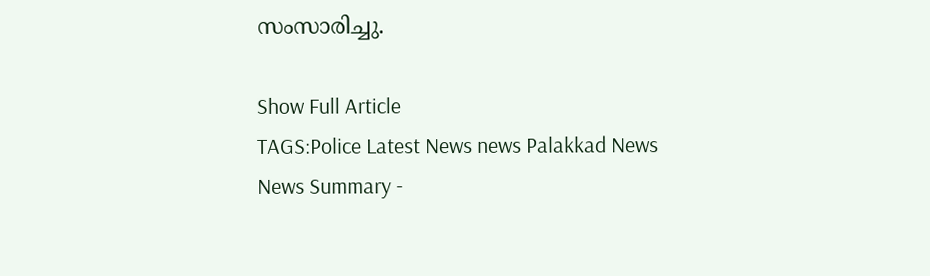സംസാരിച്ചു.

Show Full Article
TAGS:Police Latest News news Palakkad News
News Summary -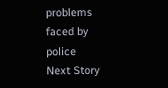problems faced by police
Next Story